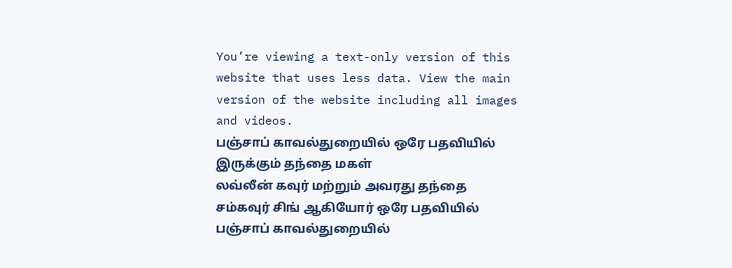You’re viewing a text-only version of this website that uses less data. View the main version of the website including all images and videos.
பஞ்சாப் காவல்துறையில் ஒரே பதவியில் இருக்கும் தந்தை மகள்
லவ்லீன் கவுர் மற்றும் அவரது தந்தை சம்கவுர் சிங் ஆகியோர் ஒரே பதவியில் பஞ்சாப் காவல்துறையில்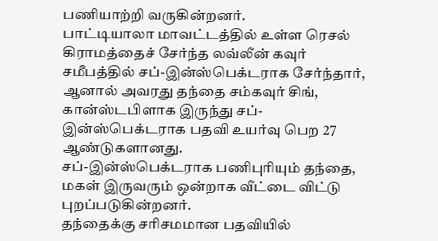பணியாற்றி வருகின்றனர்.
பாட்டியாலா மாவட்டத்தில் உள்ள ரெசல் கிராமத்தைச் சேர்ந்த லவ்லீன் கவுர் சமீபத்தில் சப்-இன்ஸ்பெக்டராக சேர்ந்தார், ஆனால் அவரது தந்தை சம்கவுர் சிங், கான்ஸ்டபிளாக இருந்து சப்-இன்ஸ்பெக்டராக பதவி உயர்வு பெற 27 ஆண்டுகளானது.
சப்-இன்ஸ்பெக்டராக பணிபுரியும் தந்தை, மகள் இருவரும் ஒன்றாக வீட்டை விட்டு புறப்படுகின்றனர்.
தந்தைக்கு சரிசமமான பதவியில்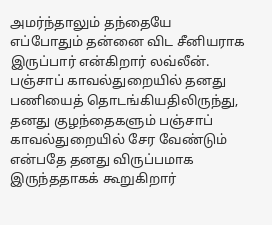அமர்ந்தாலும் தந்தையே எப்போதும் தன்னை விட சீனியராக இருப்பார் என்கிறார் லவ்லீன். பஞ்சாப் காவல்துறையில் தனது பணியைத் தொடங்கியதிலிருந்து, தனது குழந்தைகளும் பஞ்சாப் காவல்துறையில் சேர வேண்டும் என்பதே தனது விருப்பமாக இருந்ததாகக் கூறுகிறார்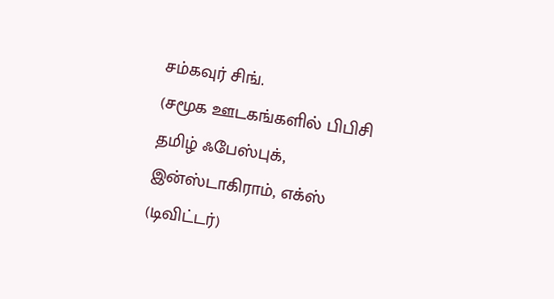சம்கவுர் சிங்.
(சமூக ஊடகங்களில் பிபிசி தமிழ் ஃபேஸ்புக், இன்ஸ்டாகிராம், எக்ஸ் (டிவிட்டர்)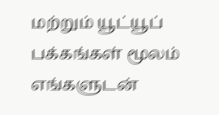மற்றும் யூட்யூப் பக்கங்கள் மூலம் எங்களுடன்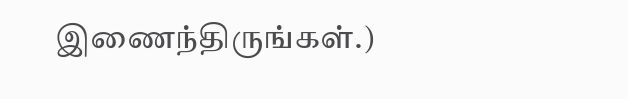இணைந்திருங்கள்.)